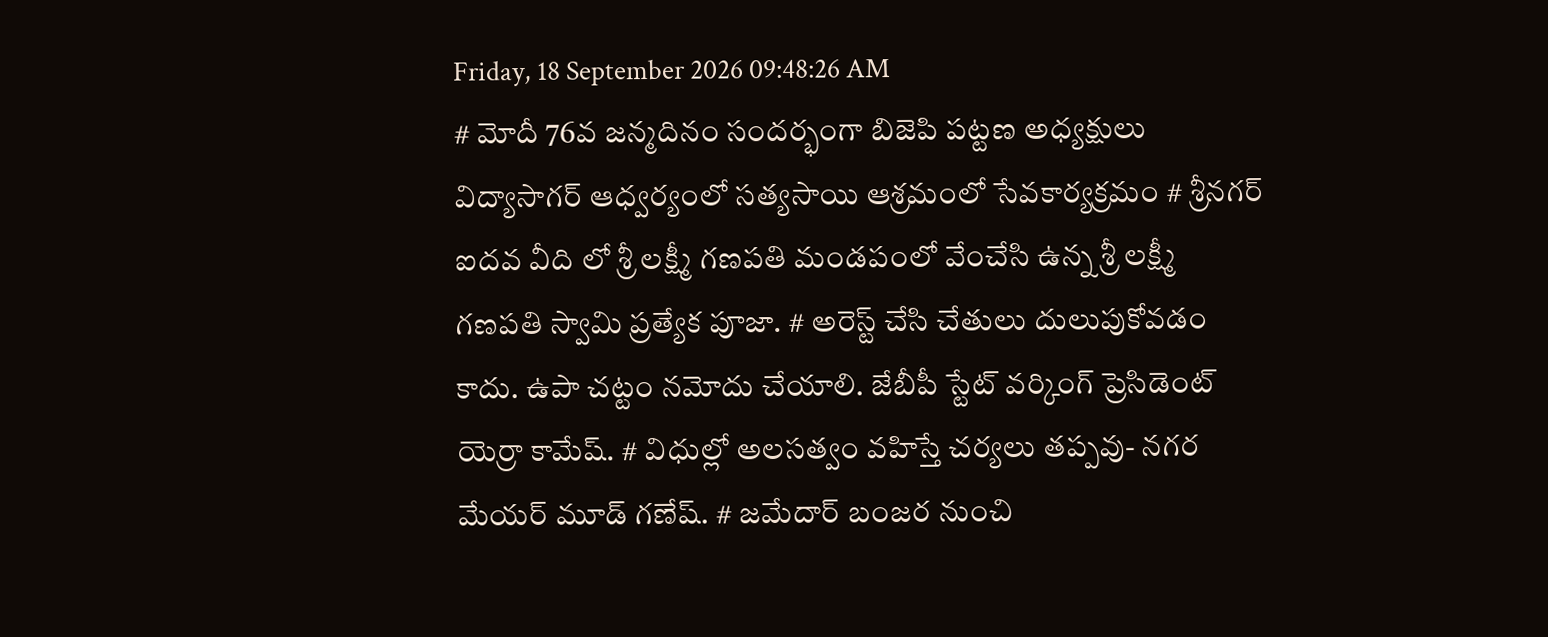Friday, 18 September 2026 09:48:26 AM
# మోదీ 76వ జన్మదినం సందర్భంగా బిజెపి పట్టణ అధ్యక్షులు విద్యాసాగర్ ఆధ్వర్యంలో సత్యసాయి ఆశ్రమంలో సేవకార్యక్రమం # శ్రీనగర్ ఐదవ వీది లో శ్రీ లక్ష్మీ గణపతి మండపంలో వేంచేసి ఉన్న శ్రీ లక్ష్మీ గణపతి స్వామి ప్రత్యేక పూజా. # అరెస్ట్ చేసి చేతులు దులుపుకోవడం కాదు. ఉపా చట్టం నమోదు చేయాలి. జేబీపీ స్టేట్ వర్కింగ్ ప్రెసిడెంట్ యెర్రా కామేష్. # విధుల్లో అలసత్వం వహిస్తే చర్యలు తప్పవు- నగర మేయర్ మూడ్ గణేష్. # జమేదార్ బంజర నుంచి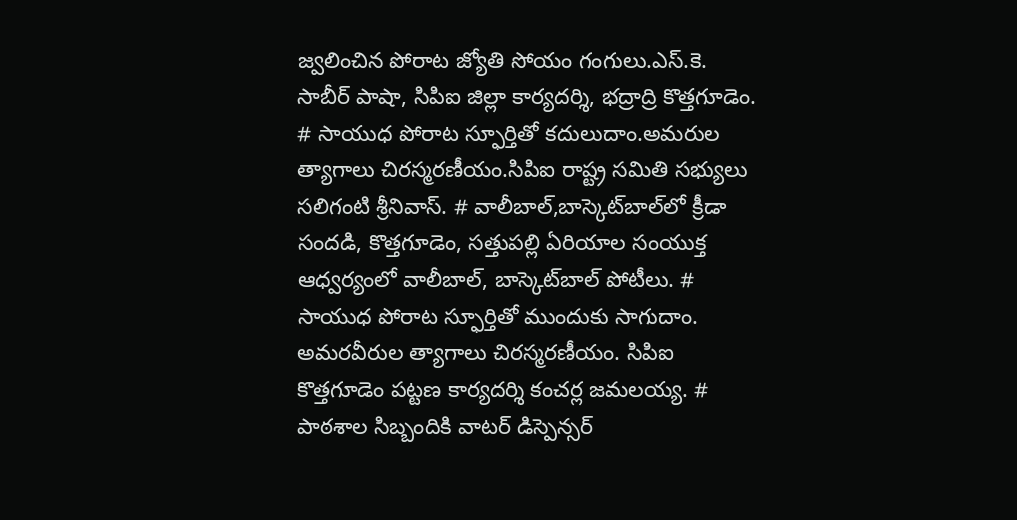జ్వలించిన పోరాట జ్యోతి సోయం గంగులు.ఎస్.కె. సాబీర్ పాషా, సిపిఐ జిల్లా కార్యదర్శి, భద్రాద్రి కొత్తగూడెం. # సాయుధ పోరాట స్ఫూర్తితో కదులుదాం.అమరుల త్యాగాలు చిరస్మరణీయం.సిపిఐ రాష్ట్ర సమితి సభ్యులు సలిగంటి శ్రీనివాస్. # వాలీబాల్‌,బాస్కెట్‌బాల్‌లో క్రీడా సందడి, కొత్తగూడెం, సత్తుపల్లి ఏరియాల సంయుక్త ఆధ్వర్యంలో వాలీబాల్, బాస్కెట్‌బాల్ పోటీలు. # సాయుధ పోరాట స్ఫూర్తితో ముందుకు సాగుదాం. అమరవీరుల త్యాగాలు చిరస్మరణీయం. సిపిఐ కొత్తగూడెం పట్టణ కార్యదర్శి కంచర్ల జమలయ్య. # పాఠశాల సిబ్బందికి వాటర్ డిస్పెన్సర్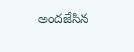అందజేసిన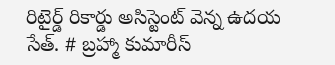రిటైర్డ్ రికార్డు అసిస్టెంట్ వెన్న ఉదయ సేత్. # బ్రహ్మా కుమారీస్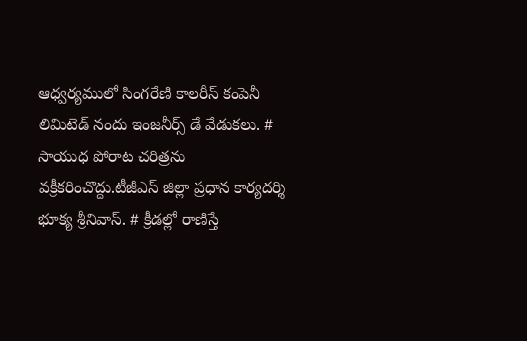ఆధ్వర్యములో సింగరేణి కాలరీస్ కంపెనీ లిమిటెడ్ నందు ఇంజనీర్స్ డే వేడుకలు. # సాయుధ పోరాట చరిత్రను వక్రీకరించొద్దు.టీజీఎస్ జిల్లా ప్రధాన కార్యదర్శి భూక్య శ్రీనివాస్. # క్రీడల్లో రాణిస్తే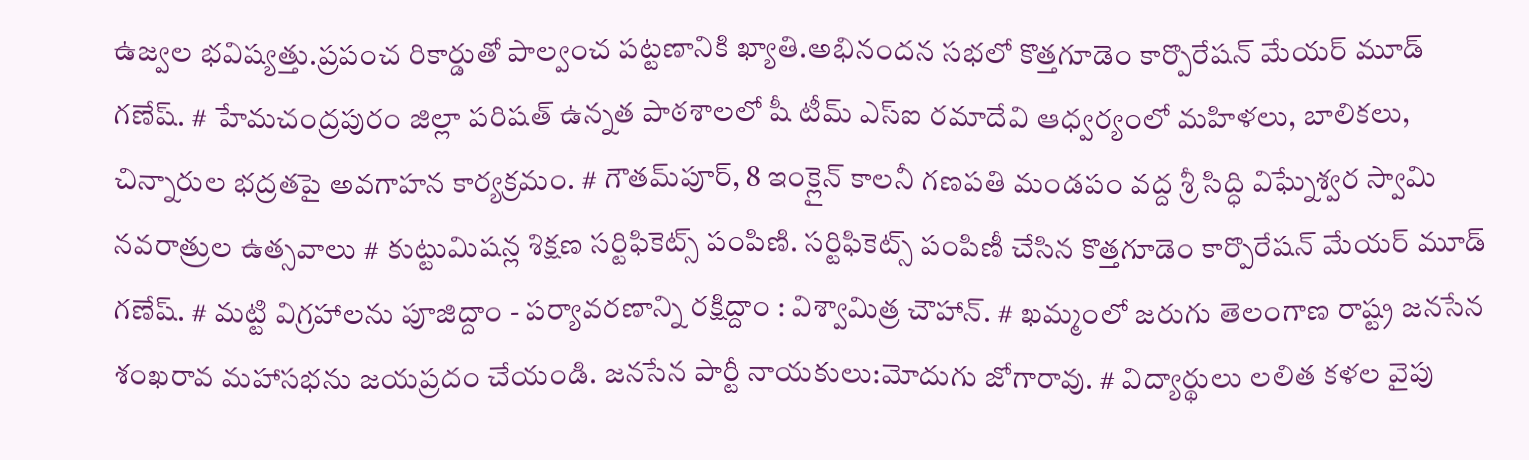ఉజ్వల భవిష్యత్తు.ప్రపంచ రికార్డుతో పాల్వంచ పట్టణానికి ఖ్యాతి.అభినందన సభలో కొత్తగూడెం కార్పొరేషన్ మేయర్ మూడ్ గణేష్. # హేమచంద్రపురం జిల్లా పరిషత్ ఉన్నత పాఠశాలలో షీ టీమ్‌ ఎస్‌ఐ రమాదేవి ఆధ్వర్యంలో మహిళలు, బాలికలు, చిన్నారుల భద్రతపై అవగాహన కార్యక్రమం. # గౌతమ్‌పూర్, 8 ఇంక్లైన్ కాలనీ గణపతి మండపం వద్ద శ్రీ సిద్ధి విఘ్నేశ్వర స్వామి నవరాత్రుల ఉత్సవాలు # కుట్టుమిషన్ల శిక్షణ సర్టిఫికెట్స్ పంపిణి. సర్టిఫికెట్స్ పంపిణీ చేసిన కొత్తగూడెం కార్పొరేషన్ మేయర్ మూడ్ గణేష్. # మట్టి విగ్రహాలను పూజిద్దాం - పర్యావరణాన్ని రక్షిద్దాం : విశ్వామిత్ర చౌహాన్. # ఖమ్మంలో జరుగు తెలంగాణ రాష్ట్ర జనసేన శంఖరావ మహాసభను జయప్రదం చేయండి. జనసేన పార్టీ నాయకులు:మోదుగు జోగారావు. # విద్యార్థులు లలిత కళల వైపు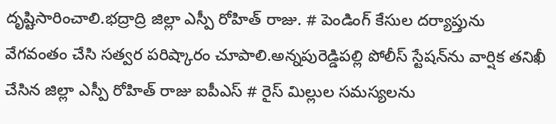దృష్టిసారించాలి.భద్రాద్రి జిల్లా ఎస్పీ రోహిత్ రాజు. # పెండింగ్ కేసుల దర్యాప్తును వేగవంతం చేసి సత్వర పరిష్కారం చూపాలి.అన్నపురెడ్డిపల్లి పోలీస్ స్టేషన్‌ను వార్షిక తనిఖీ చేసిన జిల్లా ఎస్పీ రోహిత్ రాజు ఐపీఎస్ # రైస్ మిల్లుల సమస్యలను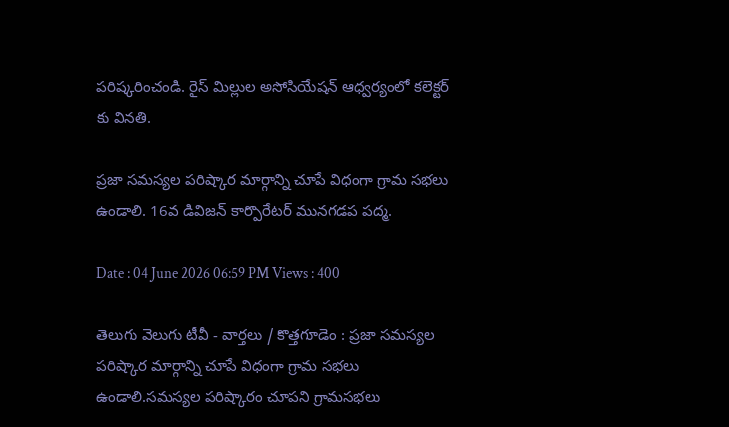పరిష్కరించండి. రైస్ మిల్లుల అసోసియేషన్ ఆధ్వర్యంలో కలెక్టర్ కు వినతి.

ప్రజా సమస్యల పరిష్కార మార్గాన్ని చూపే విధంగా గ్రామ సభలు ఉండాలి. 16వ డివిజన్ కార్పొరేటర్ మునగడప పద్మ.

Date : 04 June 2026 06:59 PM Views : 400

తెలుగు వెలుగు టీవీ - వార్తలు / కొత్తగూడెం : ప్రజా సమస్యల పరిష్కార మార్గాన్ని చూపే విధంగా గ్రామ సభలు ఉండాలి.సమస్యల పరిష్కారం చూపని గ్రామసభలు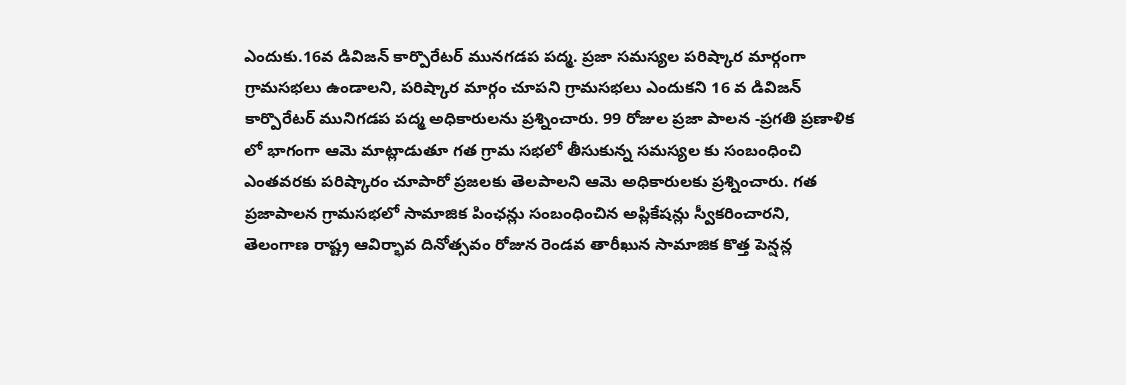ఎందుకు.16వ డివిజన్ కార్పొరేటర్ మునగడప పద్మ. ప్రజా సమస్యల పరిష్కార మార్గంగా గ్రామసభలు ఉండాలని, పరిష్కార మార్గం చూపని గ్రామసభలు ఎందుకని 16 వ డివిజన్ కార్పొరేటర్ మునిగడప పద్మ అధికారులను ప్రశ్నించారు. 99 రోజుల ప్రజా పాలన -ప్రగతి ప్రణాళిక లో భాగంగా ఆమె మాట్లాడుతూ గత గ్రామ సభలో తీసుకున్న సమస్యల కు సంబంధించి ఎంతవరకు పరిష్కారం చూపారో ప్రజలకు తెలపాలని ఆమె అధికారులకు ప్రశ్నించారు. గత ప్రజాపాలన గ్రామసభలో సామాజిక పింఛన్లు సంబంధించిన అప్లికేషన్లు స్వీకరించారని, తెలంగాణ రాష్ట్ర ఆవిర్భావ దినోత్సవం రోజున రెండవ తారీఖున సామాజిక కొత్త పెన్షన్ల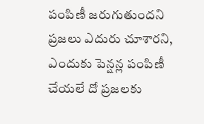పంపిణీ జరుగుతుందని ప్రజలు ఎదురు చూశారని, ఎందుకు పెన్షన్ల పంపిణీ చేయలే దో ప్రజలకు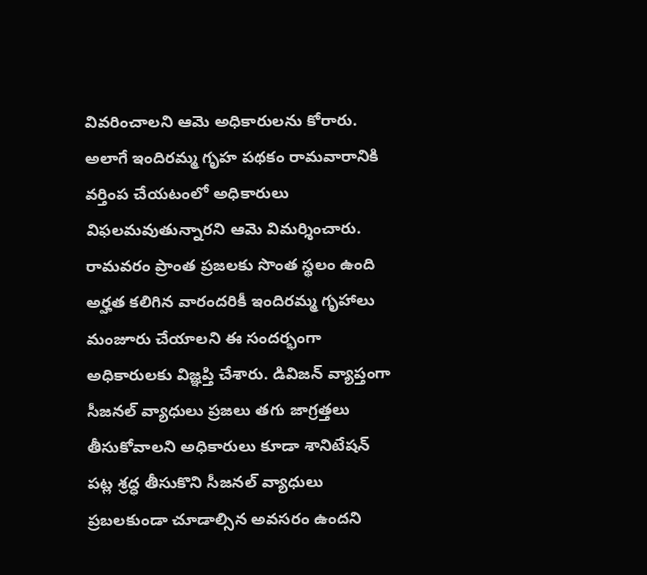వివరించాలని ఆమె అధికారులను కోరారు. అలాగే ఇందిరమ్మ గృహ పథకం రామవారానికి వర్తింప చేయటంలో అధికారులు విఫలమవుతున్నారని ఆమె విమర్శించారు. రామవరం ప్రాంత ప్రజలకు సొంత స్థలం ఉంది అర్హత కలిగిన వారందరికీ ఇందిరమ్మ గృహాలు మంజూరు చేయాలని ఈ సందర్భంగా అధికారులకు విజ్ఞప్తి చేశారు. డివిజన్ వ్యాప్తంగా సీజనల్ వ్యాధులు ప్రజలు తగు జాగ్రత్తలు తీసుకోవాలని అధికారులు కూడా శానిటేషన్ పట్ల శ్రద్ధ తీసుకొని సీజనల్ వ్యాధులు ప్రబలకుండా చూడాల్సిన అవసరం ఉందని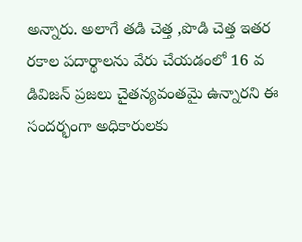అన్నారు. అలాగే తడి చెత్త ,పొడి చెత్త ఇతర రకాల పదార్థాలను వేరు చేయడంలో 16 వ డివిజన్ ప్రజలు చైతన్యవంతమై ఉన్నారని ఈ సందర్భంగా అధికారులకు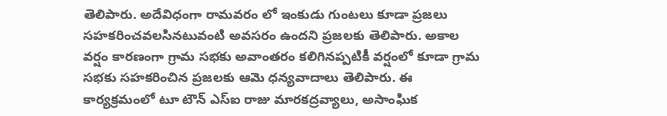తెలిపారు. అదేవిధంగా రామవరం లో ఇంకుడు గుంటలు కూడా ప్రజలు సహకరించవలసినటువంటి అవసరం ఉందని ప్రజలకు తెలిపారు. అకాల వర్షం కారణంగా గ్రామ సభకు అవాంతరం కలిగినప్పటికీ వర్షంలో కూడా గ్రామ సభకు సహకరించిన ప్రజలకు ఆమె ధన్యవాదాలు తెలిపారు. ఈ కార్యక్రమంలో టూ టౌన్ ఎస్ఐ రాజు మారకద్రవ్యాలు, అసాంఘిక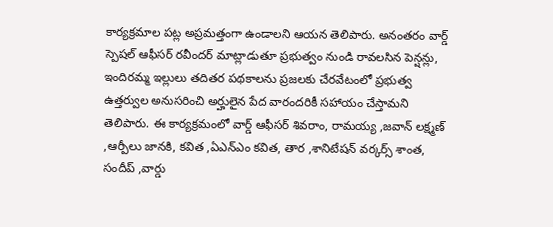కార్యక్రమాల పట్ల అప్రమత్తంగా ఉండాలని ఆయన తెలిపారు. అనంతరం వార్డ్ స్పెషల్ ఆఫీసర్ రవీందర్ మాట్లాడుతూ ప్రభుత్వం నుండి రావలసిన పెన్షన్లు, ఇందిరమ్మ ఇల్లులు తదితర పథకాలను ప్రజలకు చేరవేటంలో ప్రభుత్వ ఉత్తర్వుల అనుసరించి అర్హులైన పేద వారందరికీ సహాయం చేస్తామని తెలిపారు. ఈ కార్యక్రమంలో వార్డ్ ఆఫీసర్ శివరాం, రామయ్య ,జవాన్ లక్ష్మణ్ ,ఆర్పీలు జానకి, కవిత ,ఏఎన్ఎం కవిత, తార ,శానిటేషన్ వర్కర్స్ శాంత, సందీప్ ,వార్డు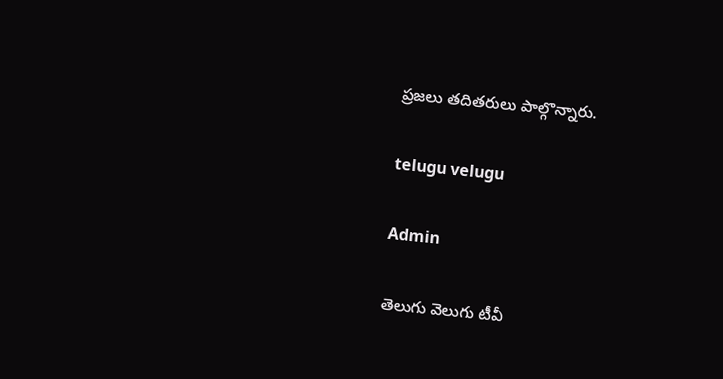ప్రజలు తదితరులు పాల్గొన్నారు.

telugu velugu

Admin

తెలుగు వెలుగు టీవీ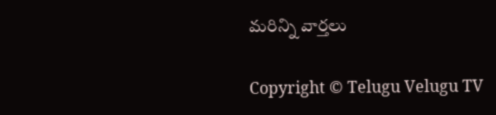మరిన్ని వార్తలు

Copyright © Telugu Velugu TV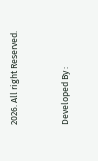2026. All right Reserved.



Developed By :